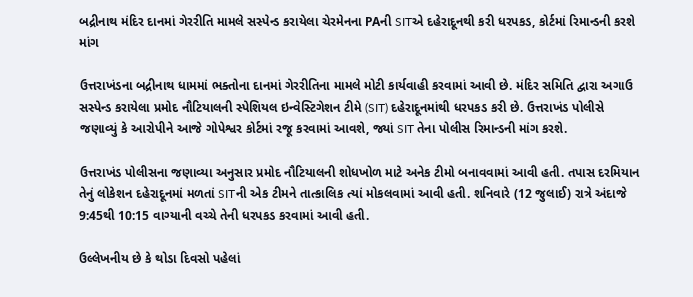બદ્રીનાથ મંદિર દાનમાં ગેરરીતિ મામલે સસ્પેન્ડ કરાયેલા ચેરમેનના PAની SITએ દહેરાદૂનથી કરી ધરપકડ, કોર્ટમાં રિમાન્ડની કરશે માંગ

ઉત્તરાખંડના બદ્રીનાથ ધામમાં ભક્તોના દાનમાં ગેરરીતિના મામલે મોટી કાર્યવાહી કરવામાં આવી છે. મંદિર સમિતિ દ્વારા અગાઉ સસ્પેન્ડ કરાયેલા પ્રમોદ નૌટિયાલની સ્પેશિયલ ઇન્વેસ્ટિગેશન ટીમે (SIT) દહેરાદૂનમાંથી ધરપકડ કરી છે. ઉત્તરાખંડ પોલીસે જણાવ્યું કે આરોપીને આજે ગોપેશ્વર કોર્ટમાં રજૂ કરવામાં આવશે, જ્યાં SIT તેના પોલીસ રિમાન્ડની માંગ કરશે.

ઉત્તરાખંડ પોલીસના જણાવ્યા અનુસાર પ્રમોદ નૌટિયાલની શોધખોળ માટે અનેક ટીમો બનાવવામાં આવી હતી. તપાસ દરમિયાન તેનું લોકેશન દહેરાદૂનમાં મળતાં SITની એક ટીમને તાત્કાલિક ત્યાં મોકલવામાં આવી હતી. શનિવારે (12 જુલાઈ) રાત્રે અંદાજે 9:45થી 10:15 વાગ્યાની વચ્ચે તેની ધરપકડ કરવામાં આવી હતી.

ઉલ્લેખનીય છે કે થોડા દિવસો પહેલાં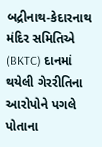બદ્રીનાથ-કેદારનાથ મંદિર સમિતિએ (BKTC) દાનમાં થયેલી ગેરરીતિના આરોપોને પગલે પોતાના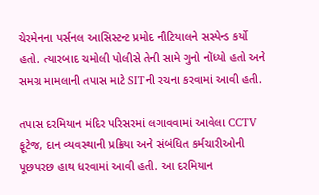ચેરમેનના પર્સનલ આસિસ્ટન્ટ પ્રમોદ નૌટિયાલને સસ્પેન્ડ કર્યો હતો. ત્યારબાદ ચમોલી પોલીસે તેની સામે ગુનો નોંધ્યો હતો અને સમગ્ર મામલાની તપાસ માટે SITની રચના કરવામાં આવી હતી.

તપાસ દરમિયાન મંદિર પરિસરમાં લગાવવામાં આવેલા CCTV ફૂટેજ, દાન વ્યવસ્થાની પ્રક્રિયા અને સંબંધિત કર્મચારીઓની પૂછપરછ હાથ ધરવામાં આવી હતી. આ દરમિયાન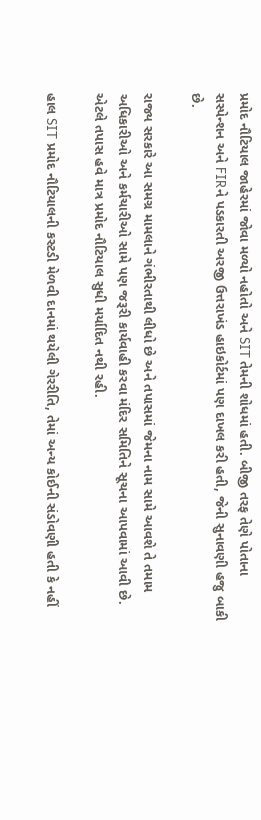પ્રમોદ નૌટિયાલ જાહેરમાં જોવા મળ્યો નહોતો અને SIT તેમની શોધમાં હતી. બીજી તરફ તેણે પોતાના સસ્પેન્શન અને FIRને પડકારતી અરજી ઉત્તરાખંડ હાઇકોર્ટમાં પણ દાખલ કરી હતી, જેની સુનાવણી હજુ બાકી છે.

રાજ્ય સરકારે આ સમગ્ર મામલાને ગંભીરતાથી લીધો છે અને તપાસમાં જેમના નામ સામે આવશે તે તમામ અધિકારીઓ અને કર્મચારીઓ સામે પણ જરૂરી કાર્યવાહી કરવા મંદિર સમિતિને સૂચના આપવામાં આવી છે. એટલે તપાસ હવે માત્ર પ્રમોદ નૌટિયાલ સુધી મર્યાદિત નથી રહી.

હાલ SIT પ્રમોદ નૌટિયાલની કસ્ટડી મેળવી દાનમાં થયેલી ગેરરીતિ, તેમાં અન્ય કોઈની સંડોવણી હતી કે નહીં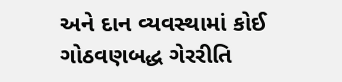અને દાન વ્યવસ્થામાં કોઈ ગોઠવણબદ્ધ ગેરરીતિ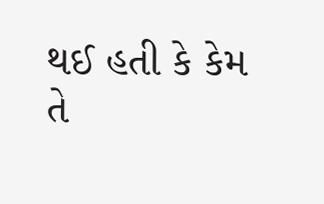થઈ હતી કે કેમ તે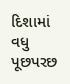દિશામાં વધુ પૂછપરછ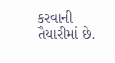કરવાની તૈયારીમાં છે.